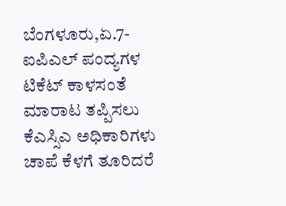ಬೆಂಗಳೂರು,ಏ.7- ಐಪಿಎಲ್ ಪಂದ್ಯಗಳ ಟಿಕೆಟ್ ಕಾಳಸಂತೆ ಮಾರಾಟ ತಪ್ಪಿಸಲು ಕೆಎಸ್ಸಿಎ ಅಧಿಕಾರಿಗಳು ಚಾಪೆ ಕೆಳಗೆ ತೂರಿದರೆ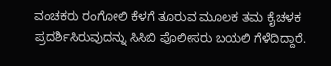ವಂಚಕರು ರಂಗೋಲಿ ಕೆಳಗೆ ತೂರುವ ಮೂಲಕ ತಮ ಕೈಚಳಕ ಪ್ರದರ್ಶಿಸಿರುವುದನ್ನು ಸಿಸಿಬಿ ಪೊಲೀಸರು ಬಯಲಿ ಗೆಳೆದಿದ್ದಾರೆ.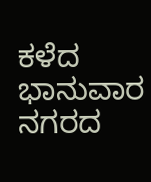ಕಳೆದ ಭಾನುವಾರ ನಗರದ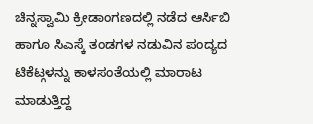ಚಿನ್ನಸ್ವಾಮಿ ಕ್ರೀಡಾಂಗಣದಲ್ಲಿ ನಡೆದ ಆರ್ಸಿಬಿ ಹಾಗೂ ಸಿಎಸ್ಕೆ ತಂಡಗಳ ನಡುವಿನ ಪಂದ್ಯದ ಟಿಕೆಟ್ಗಳನ್ನು ಕಾಳಸಂತೆಯಲ್ಲಿ ಮಾರಾಟ ಮಾಡುತ್ತಿದ್ದ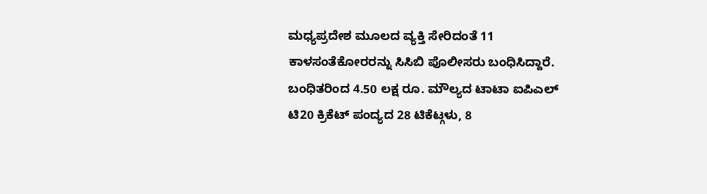ಮಧ್ಯಪ್ರದೇಶ ಮೂಲದ ವ್ಯಕ್ತಿ ಸೇರಿದಂತೆ 11 ಕಾಳಸಂತೆಕೋರರನ್ನು ಸಿಸಿಬಿ ಪೊಲೀಸರು ಬಂಧಿಸಿದ್ದಾರೆ.
ಬಂಧಿತರಿಂದ 4.50 ಲಕ್ಷ ರೂ. ಮೌಲ್ಯದ ಟಾಟಾ ಐಪಿಎಲ್ ಟಿ20 ಕ್ರಿಕೆಟ್ ಪಂದ್ಯದ 28 ಟಿಕೆಟ್ಗಳು, 8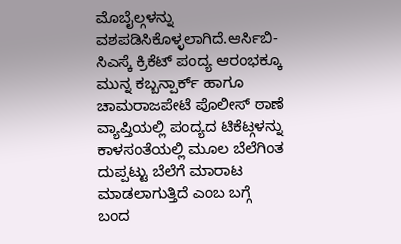ಮೊಬೈಲ್ಗಳನ್ನು ವಶಪಡಿಸಿಕೊಳ್ಳಲಾಗಿದೆ.ಆರ್ಸಿಬಿ-ಸಿಎಸ್ಕೆ ಕ್ರಿಕೆಟ್ ಪಂದ್ಯ ಆರಂಭಕ್ಕೂ ಮುನ್ನ ಕಬ್ಬನ್ಪಾರ್ಕ್ ಹಾಗೂ ಚಾಮರಾಜಪೇಟೆ ಪೊಲೀಸ್ ಠಾಣೆ ವ್ಯಾಪ್ತಿಯಲ್ಲಿ ಪಂದ್ಯದ ಟಿಕೆಟ್ಗಳನ್ನು ಕಾಳಸಂತೆಯಲ್ಲಿ ಮೂಲ ಬೆಲೆಗಿಂತ ದುಪ್ಪಟ್ಟು ಬೆಲೆಗೆ ಮಾರಾಟ ಮಾಡಲಾಗುತ್ತಿದೆ ಎಂಬ ಬಗ್ಗೆ ಬಂದ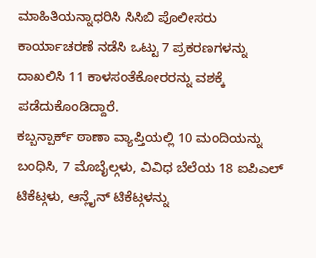ಮಾಹಿತಿಯನ್ನಾಧರಿಸಿ ಸಿಸಿಬಿ ಪೊಲೀಸರು ಕಾರ್ಯಾಚರಣೆ ನಡೆಸಿ ಒಟ್ಟು 7 ಪ್ರಕರಣಗಳನ್ನು ದಾಖಲಿಸಿ 11 ಕಾಳಸಂತೆಕೋರರನ್ನು ವಶಕ್ಕೆ ಪಡೆದುಕೊಂಡಿದ್ದಾರೆ.
ಕಬ್ಬನ್ಪಾರ್ಕ್ ಠಾಣಾ ವ್ಯಾಪ್ತಿಯಲ್ಲಿ 10 ಮಂದಿಯನ್ನು ಬಂಧಿಸಿ, 7 ಮೊಬೈಲ್ಗಳು, ವಿವಿಧ ಬೆಲೆಯ 18 ಐಪಿಎಲ್ ಟಿಕೆಟ್ಗಳು, ಆನ್ಲೈನ್ ಟಿಕೆಟ್ಗಳನ್ನು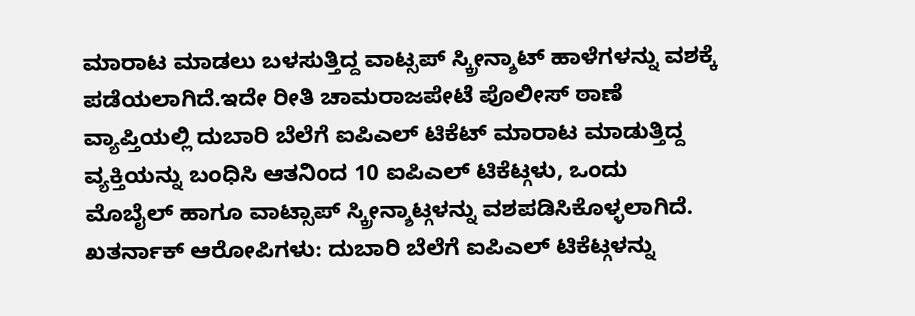ಮಾರಾಟ ಮಾಡಲು ಬಳಸುತ್ತಿದ್ದ ವಾಟ್ಸಪ್ ಸ್ಕ್ರೀನ್ಶಾಟ್ ಹಾಳೆಗಳನ್ನು ವಶಕ್ಕೆ ಪಡೆಯಲಾಗಿದೆ.ಇದೇ ರೀತಿ ಚಾಮರಾಜಪೇಟೆ ಪೊಲೀಸ್ ಠಾಣೆ ವ್ಯಾಪ್ತಿಯಲ್ಲಿ ದುಬಾರಿ ಬೆಲೆಗೆ ಐಪಿಎಲ್ ಟಿಕೆಟ್ ಮಾರಾಟ ಮಾಡುತ್ತಿದ್ದ ವ್ಯಕ್ತಿಯನ್ನು ಬಂಧಿಸಿ ಆತನಿಂದ 10 ಐಪಿಎಲ್ ಟಿಕೆಟ್ಗಳು, ಒಂದು ಮೊಬೈಲ್ ಹಾಗೂ ವಾಟ್ಸಾಪ್ ಸ್ಕ್ರೀನ್ಶಾಟ್ಗಳನ್ನು ವಶಪಡಿಸಿಕೊಳ್ಳಲಾಗಿದೆ.
ಖತರ್ನಾಕ್ ಆರೋಪಿಗಳು: ದುಬಾರಿ ಬೆಲೆಗೆ ಐಪಿಎಲ್ ಟಿಕೆಟ್ಗಳನ್ನು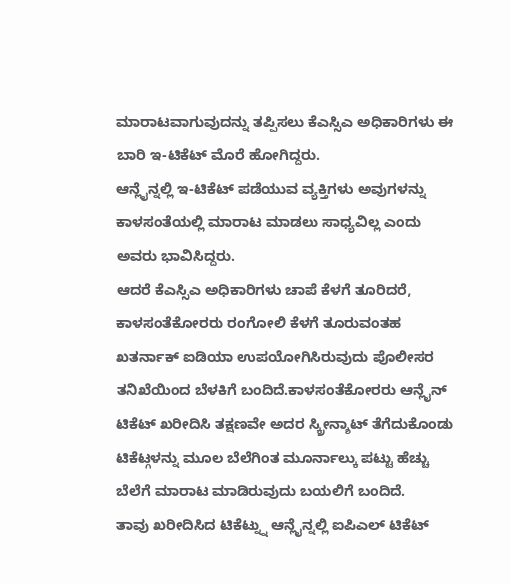ಮಾರಾಟವಾಗುವುದನ್ನು ತಪ್ಪಿಸಲು ಕೆಎಸ್ಸಿಎ ಅಧಿಕಾರಿಗಳು ಈ ಬಾರಿ ಇ-ಟಿಕೆಟ್ ಮೊರೆ ಹೋಗಿದ್ದರು.
ಆನ್ಲೈನ್ನಲ್ಲಿ ಇ-ಟಿಕೆಟ್ ಪಡೆಯುವ ವ್ಯಕ್ತಿಗಳು ಅವುಗಳನ್ನು ಕಾಳಸಂತೆಯಲ್ಲಿ ಮಾರಾಟ ಮಾಡಲು ಸಾಧ್ಯವಿಲ್ಲ ಎಂದು ಅವರು ಭಾವಿಸಿದ್ದರು.
ಆದರೆ ಕೆಎಸ್ಸಿಎ ಅಧಿಕಾರಿಗಳು ಚಾಪೆ ಕೆಳಗೆ ತೂರಿದರೆ, ಕಾಳಸಂತೆಕೋರರು ರಂಗೋಲಿ ಕೆಳಗೆ ತೂರುವಂತಹ ಖತರ್ನಾಕ್ ಐಡಿಯಾ ಉಪಯೋಗಿಸಿರುವುದು ಪೊಲೀಸರ ತನಿಖೆಯಿಂದ ಬೆಳಕಿಗೆ ಬಂದಿದೆ.ಕಾಳಸಂತೆಕೋರರು ಆನ್ಲೈನ್ ಟಿಕೆಟ್ ಖರೀದಿಸಿ ತಕ್ಷಣವೇ ಅದರ ಸ್ಕ್ರೀನ್ಶಾಟ್ ತೆಗೆದುಕೊಂಡು ಟಿಕೆಟ್ಗಳನ್ನು ಮೂಲ ಬೆಲೆಗಿಂತ ಮೂರ್ನಾಲ್ಕು ಪಟ್ಟು ಹೆಚ್ಚು ಬೆಲೆಗೆ ಮಾರಾಟ ಮಾಡಿರುವುದು ಬಯಲಿಗೆ ಬಂದಿದೆ.
ತಾವು ಖರೀದಿಸಿದ ಟಿಕೆಟ್ನ್ನು ಆನ್ಲೈನ್ನಲ್ಲಿ ಐಪಿಎಲ್ ಟಿಕೆಟ್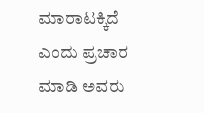ಮಾರಾಟಕ್ಕಿದೆ ಎಂದು ಪ್ರಚಾರ ಮಾಡಿ ಅವರು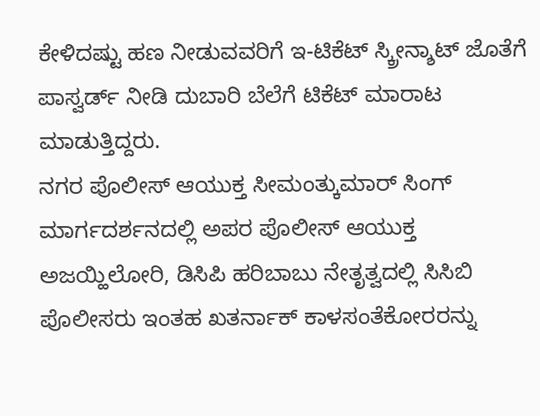ಕೇಳಿದಷ್ಟು ಹಣ ನೀಡುವವರಿಗೆ ಇ-ಟಿಕೆಟ್ ಸ್ಕ್ರೀನ್ಶಾಟ್ ಜೊತೆಗೆ ಪಾಸ್ವರ್ಡ್ ನೀಡಿ ದುಬಾರಿ ಬೆಲೆಗೆ ಟಿಕೆಟ್ ಮಾರಾಟ ಮಾಡುತ್ತಿದ್ದರು.
ನಗರ ಪೊಲೀಸ್ ಆಯುಕ್ತ ಸೀಮಂತ್ಕುಮಾರ್ ಸಿಂಗ್ ಮಾರ್ಗದರ್ಶನದಲ್ಲಿ ಅಪರ ಪೊಲೀಸ್ ಆಯುಕ್ತ ಅಜಯ್ಹಿಲೋರಿ, ಡಿಸಿಪಿ ಹರಿಬಾಬು ನೇತೃತ್ವದಲ್ಲಿ ಸಿಸಿಬಿ ಪೊಲೀಸರು ಇಂತಹ ಖತರ್ನಾಕ್ ಕಾಳಸಂತೆಕೋರರನ್ನು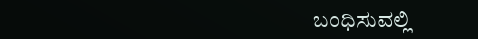ಬಂಧಿಸುವಲ್ಲಿ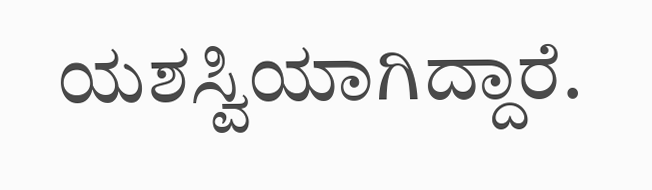ಯಶಸ್ವಿಯಾಗಿದ್ದಾರೆ.